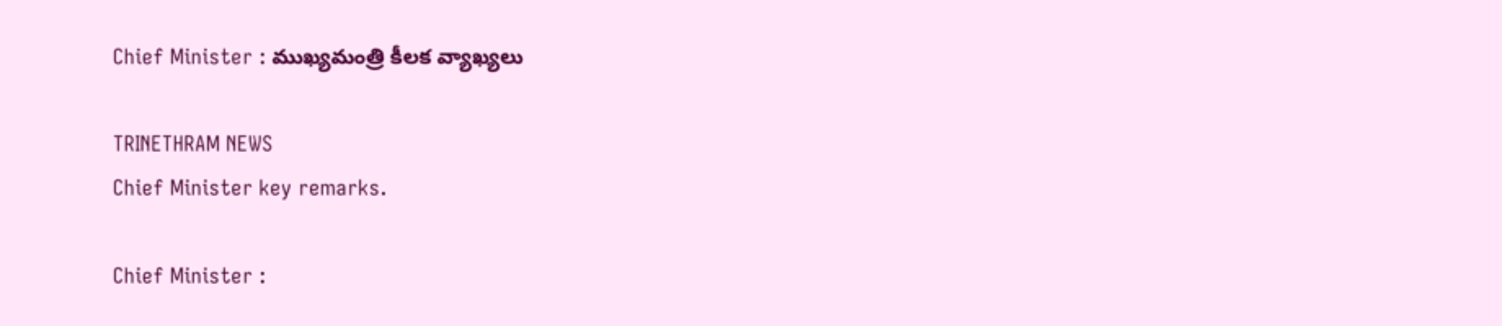Chief Minister : ముఖ్యమంత్రి కీలక వ్యాఖ్యలు

TRINETHRAM NEWS
Chief Minister key remarks.

Chief Minister :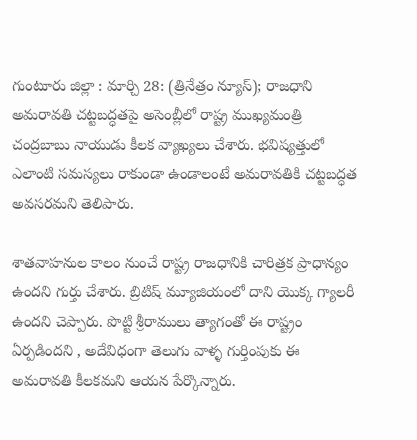గుంటూరు జిల్లా : మార్చి 28: (త్రినేత్రం న్యూస్); రాజధాని అమరావతి చట్టబద్ధతపై అసెంబ్లీలో రాష్ట్ర ముఖ్యమంత్రి చంద్రబాబు నాయుడు కీలక వ్యాఖ్యలు చేశారు. భవిష్యత్తులో ఎలాంటి సమస్యలు రాకుండా ఉండాలంటే అమరావతికి చట్టబద్ధత అవసరమని తెలిపారు.

శాతవాహనుల కాలం నుంచే రాష్ట్ర రాజధానికి చారిత్రక ప్రాధాన్యం ఉందని గుర్తు చేశారు. బ్రిటిష్ మ్యూజియంలో దాని యొక్క గ్యాలరీ ఉందని చెప్పారు. పొట్టి శ్రీరాములు త్యాగంతో ఈ రాష్ట్రం ఏర్పడిందని , అదేవిధంగా తెలుగు వాళ్ళ గుర్తింపుకు ఈ అమరావతి కీలకమని ఆయన పేర్కొన్నారు.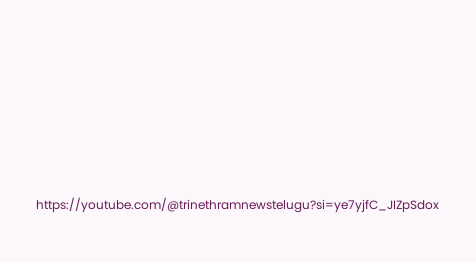https://youtube.com/@trinethramnewstelugu?si=ye7yjfC_JIZpSdox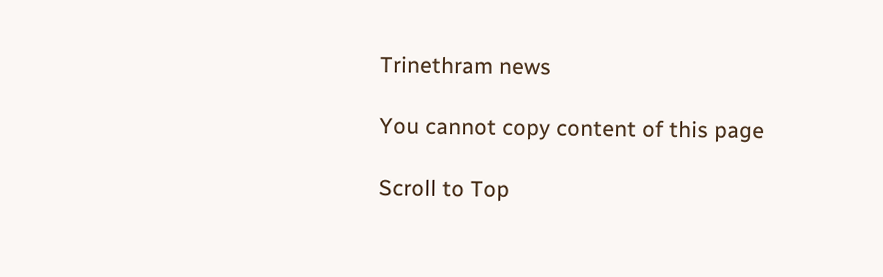Trinethram news

You cannot copy content of this page

Scroll to Top